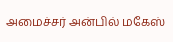அமைச்சர் அன்பில் மகேஸ்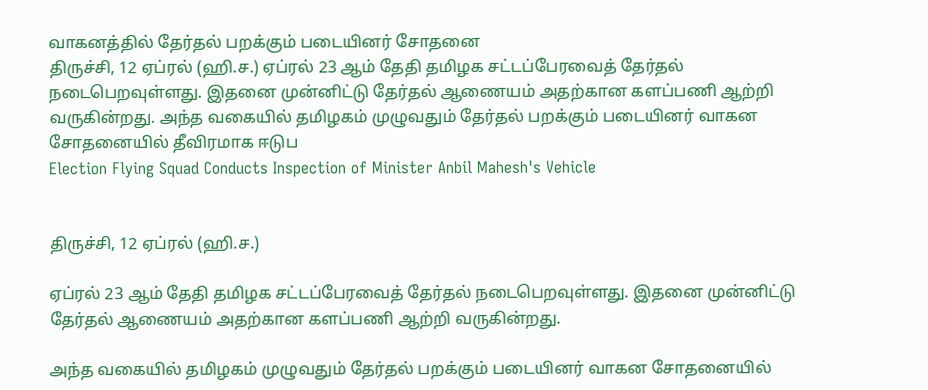வாகனத்தில் தேர்தல் பறக்கும் படையினர் சோதனை
திருச்சி, 12 ஏப்ரல் (ஹி.ச.) ஏப்ரல் 23 ஆம் தேதி தமிழக சட்டப்பேரவைத் தேர்தல் நடைபெறவுள்ளது. இதனை முன்னிட்டு தேர்தல் ஆணையம் அதற்கான களப்பணி ஆற்றி வருகின்றது. அந்த வகையில் தமிழகம் முழுவதும் தேர்தல் பறக்கும் படையினர் வாகன சோதனையில் தீவிரமாக ஈடுப
Election Flying Squad Conducts Inspection of Minister Anbil Mahesh's Vehicle


திருச்சி, 12 ஏப்ரல் (ஹி.ச.)

ஏப்ரல் 23 ஆம் தேதி தமிழக சட்டப்பேரவைத் தேர்தல் நடைபெறவுள்ளது. இதனை முன்னிட்டு தேர்தல் ஆணையம் அதற்கான களப்பணி ஆற்றி வருகின்றது.

அந்த வகையில் தமிழகம் முழுவதும் தேர்தல் பறக்கும் படையினர் வாகன சோதனையில்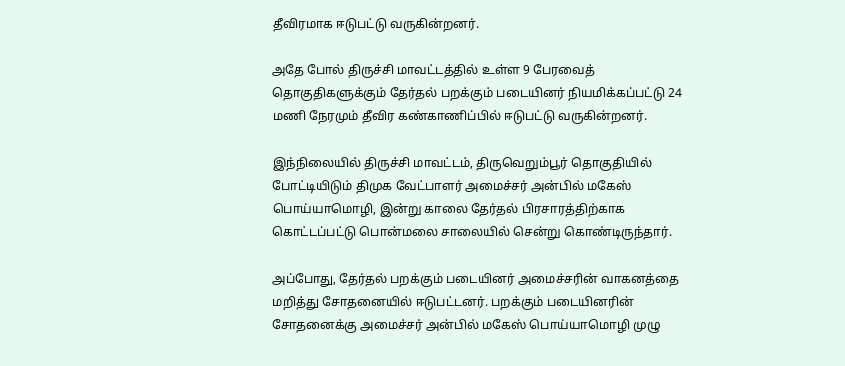தீவிரமாக ஈடுபட்டு வருகின்றனர்.

அதே போல் திருச்சி மாவட்டத்தில் உள்ள 9 பேரவைத் தொகுதிகளுக்கும் தேர்தல் பறக்கும் படையினர் நியமிக்கப்பட்டு 24 மணி நேரமும் தீவிர கண்காணிப்பில் ஈடுபட்டு வருகின்றனர்.

இந்நிலையில் திருச்சி மாவட்டம், திருவெறும்பூர் தொகுதியில் போட்டியிடும் திமுக வேட்பாளர் அமைச்சர் அன்பில் மகேஸ் பொய்யாமொழி, இன்று காலை தேர்தல் பிரசாரத்திற்காக கொட்டப்பட்டு பொன்மலை சாலையில் சென்று கொண்டிருந்தார்.

அப்போது, தேர்தல் பறக்கும் படையினர் அமைச்சரின் வாகனத்தை மறித்து சோதனையில் ஈடுபட்டனர். பறக்கும் படையினரின் சோதனைக்கு அமைச்சர் அன்பில் மகேஸ் பொய்யாமொழி முழு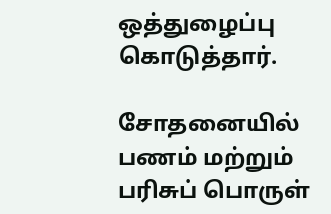ஒத்துழைப்பு கொடுத்தார்.

சோதனையில் பணம் மற்றும் பரிசுப் பொருள்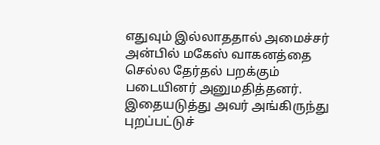எதுவும் இல்லாததால் அமைச்சர் அன்பில் மகேஸ் வாகனத்தை செல்ல தேர்தல் பறக்கும் படையினர் அனுமதித்தனர். இதையடுத்து அவர் அங்கிருந்து புறப்பட்டுச்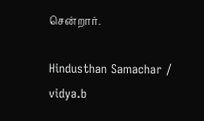சென்றார்.

Hindusthan Samachar / vidya.b